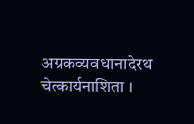अग्रकव्यवधानादेरथ चेत्कार्यनाशिता ।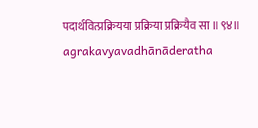पदार्थवित्प्रक्रियया प्रक्रिया प्रक्रियैव सा ॥९४॥
agrakavyavadhānāderatha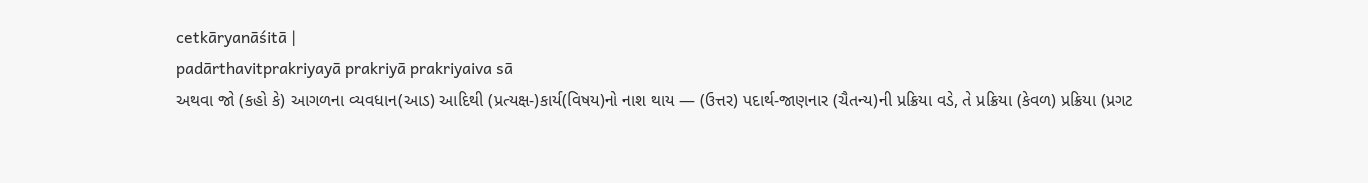cetkāryanāśitā |
padārthavitprakriyayā prakriyā prakriyaiva sā
અથવા જો (કહો કે) આગળના વ્યવધાન(આડ) આદિથી (પ્રત્યક્ષ-)કાર્ય(વિષય)નો નાશ થાય — (ઉત્તર) પદાર્થ-જાણનાર (ચૈતન્ય)ની પ્રક્રિયા વડે, તે પ્રક્રિયા (કેવળ) પ્રક્રિયા (પ્રગટ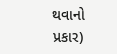થવાનો પ્રકાર)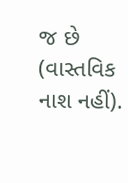જ છે (વાસ્તવિક નાશ નહીં).